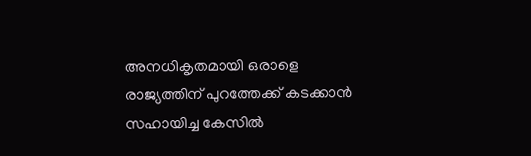അനധികൃതമായി ഒരാളെ രാജ്യത്തിന് പുറത്തേക്ക് കടക്കാൻ സഹായിച്ച കേസിൽ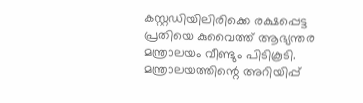കസ്റ്റഡിയിലിരിക്കെ രക്ഷപ്പെട്ട പ്രതിയെ കുവൈത്ത് ആഭ്യന്തര മന്ത്രാലയം വീണ്ടും പിടികൂടി. മന്ത്രാലയത്തിന്റെ അറിയിപ്പ്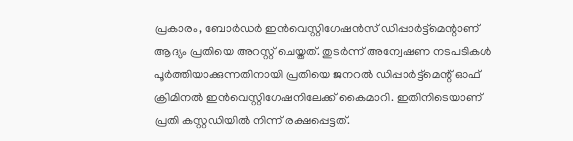പ്രകാരം, ബോർഡർ ഇൻവെസ്റ്റിഗേഷൻസ് ഡിപ്പാർട്ട്മെന്റാണ് ആദ്യം പ്രതിയെ അറസ്റ്റ് ചെയ്തത്. തുടർന്ന് അന്വേഷണ നടപടികൾ പൂർത്തിയാക്കുന്നതിനായി പ്രതിയെ ജനറൽ ഡിപ്പാർട്ട്മെന്റ് ഓഫ് ക്രിമിനൽ ഇൻവെസ്റ്റിഗേഷനിലേക്ക് കൈമാറി. ഇതിനിടെയാണ് പ്രതി കസ്റ്റഡിയിൽ നിന്ന് രക്ഷപ്പെട്ടത്.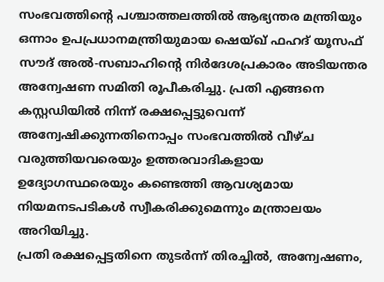സംഭവത്തിന്റെ പശ്ചാത്തലത്തിൽ ആഭ്യന്തര മന്ത്രിയും ഒന്നാം ഉപപ്രധാനമന്ത്രിയുമായ ഷെയ്ഖ് ഫഹദ് യൂസഫ് സൗദ് അൽ-സബാഹിന്റെ നിർദേശപ്രകാരം അടിയന്തര അന്വേഷണ സമിതി രൂപീകരിച്ചു. പ്രതി എങ്ങനെ കസ്റ്റഡിയിൽ നിന്ന് രക്ഷപ്പെട്ടുവെന്ന് അന്വേഷിക്കുന്നതിനൊപ്പം സംഭവത്തിൽ വീഴ്ച വരുത്തിയവരെയും ഉത്തരവാദികളായ ഉദ്യോഗസ്ഥരെയും കണ്ടെത്തി ആവശ്യമായ നിയമനടപടികൾ സ്വീകരിക്കുമെന്നും മന്ത്രാലയം അറിയിച്ചു.
പ്രതി രക്ഷപ്പെട്ടതിനെ തുടർന്ന് തിരച്ചിൽ, അന്വേഷണം,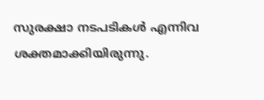സുരക്ഷാ നടപടികൾ എന്നിവ ശക്തമാക്കിയിരുന്നു.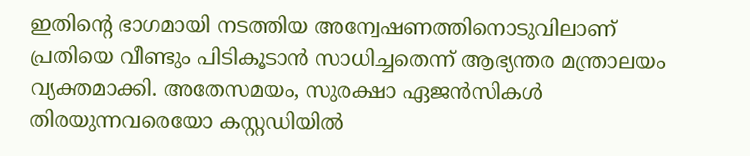ഇതിന്റെ ഭാഗമായി നടത്തിയ അന്വേഷണത്തിനൊടുവിലാണ് പ്രതിയെ വീണ്ടും പിടികൂടാൻ സാധിച്ചതെന്ന് ആഭ്യന്തര മന്ത്രാലയം വ്യക്തമാക്കി. അതേസമയം, സുരക്ഷാ ഏജൻസികൾ തിരയുന്നവരെയോ കസ്റ്റഡിയിൽ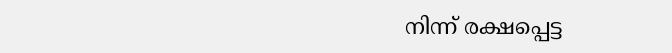നിന്ന് രക്ഷപ്പെട്ട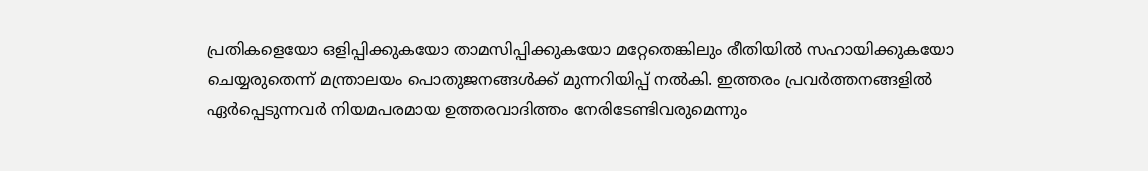പ്രതികളെയോ ഒളിപ്പിക്കുകയോ താമസിപ്പിക്കുകയോ മറ്റേതെങ്കിലും രീതിയിൽ സഹായിക്കുകയോ ചെയ്യരുതെന്ന് മന്ത്രാലയം പൊതുജനങ്ങൾക്ക് മുന്നറിയിപ്പ് നൽകി. ഇത്തരം പ്രവർത്തനങ്ങളിൽ ഏർപ്പെടുന്നവർ നിയമപരമായ ഉത്തരവാദിത്തം നേരിടേണ്ടിവരുമെന്നും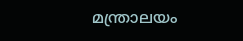മന്ത്രാലയം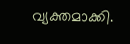വ്യക്തമാക്കി.